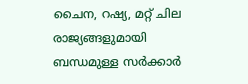ചൈന, റഷ്യ, മറ്റ് ചില രാജ്യങ്ങളുമായി ബന്ധമുള്ള സർക്കാർ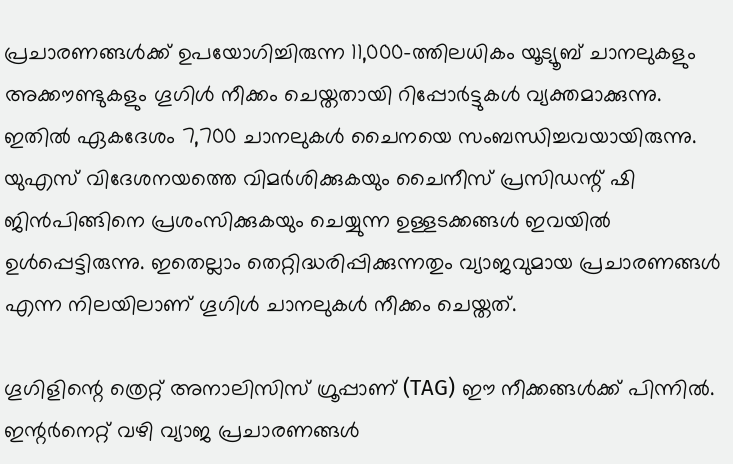പ്രചാരണങ്ങൾക്ക് ഉപയോഗിച്ചിരുന്ന 11,000-ത്തിലധികം യൂട്യൂബ് ചാനലുകളും അക്കൗണ്ടുകളും ഗൂഗിൾ നീക്കം ചെയ്തതായി റിപ്പോർട്ടുകൾ വ്യക്തമാക്കുന്നു. ഇതിൽ ഏകദേശം 7,700 ചാനലുകൾ ചൈനയെ സംബന്ധിച്ചവയായിരുന്നു. യുഎസ് വിദേശനയത്തെ വിമർശിക്കുകയും ചൈനീസ് പ്രസിഡന്റ് ഷി ജിൻപിങ്ങിനെ പ്രശംസിക്കുകയും ചെയ്യുന്ന ഉള്ളടക്കങ്ങൾ ഇവയിൽ ഉൾപ്പെട്ടിരുന്നു. ഇതെല്ലാം തെറ്റിദ്ധരിപ്പിക്കുന്നതും വ്യാജവുമായ പ്രചാരണങ്ങൾ എന്ന നിലയിലാണ് ഗൂഗിൾ ചാനലുകൾ നീക്കം ചെയ്തത്.

ഗൂഗിളിന്റെ ത്രെറ്റ് അനാലിസിസ് ഗ്രൂപ്പാണ് (TAG) ഈ നീക്കങ്ങൾക്ക് പിന്നിൽ. ഇന്റർനെറ്റ് വഴി വ്യാജ പ്രചാരണങ്ങൾ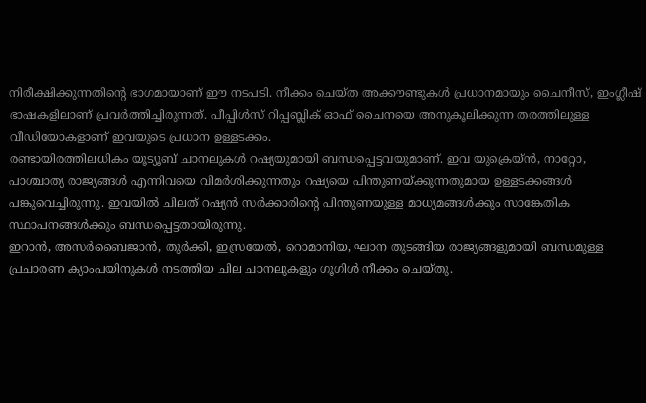നിരീക്ഷിക്കുന്നതിന്റെ ഭാഗമായാണ് ഈ നടപടി. നീക്കം ചെയ്ത അക്കൗണ്ടുകൾ പ്രധാനമായും ചൈനീസ്, ഇംഗ്ലീഷ് ഭാഷകളിലാണ് പ്രവർത്തിച്ചിരുന്നത്. പീപ്പിൾസ് റിപ്പബ്ലിക് ഓഫ് ചൈനയെ അനുകൂലിക്കുന്ന തരത്തിലുള്ള വീഡിയോകളാണ് ഇവയുടെ പ്രധാന ഉള്ളടക്കം.
രണ്ടായിരത്തിലധികം യൂട്യൂബ് ചാനലുകൾ റഷ്യയുമായി ബന്ധപ്പെട്ടവയുമാണ്. ഇവ യുക്രെയ്ൻ, നാറ്റോ, പാശ്ചാത്യ രാജ്യങ്ങൾ എന്നിവയെ വിമർശിക്കുന്നതും റഷ്യയെ പിന്തുണയ്ക്കുന്നതുമായ ഉള്ളടക്കങ്ങൾ പങ്കുവെച്ചിരുന്നു. ഇവയിൽ ചിലത് റഷ്യൻ സർക്കാരിന്റെ പിന്തുണയുള്ള മാധ്യമങ്ങൾക്കും സാങ്കേതിക സ്ഥാപനങ്ങൾക്കും ബന്ധപ്പെട്ടതായിരുന്നു.
ഇറാൻ, അസർബൈജാൻ, തുർക്കി, ഇസ്രയേൽ, റൊമാനിയ, ഘാന തുടങ്ങിയ രാജ്യങ്ങളുമായി ബന്ധമുള്ള പ്രചാരണ ക്യാംപയിനുകൾ നടത്തിയ ചില ചാനലുകളും ഗൂഗിൾ നീക്കം ചെയ്തു.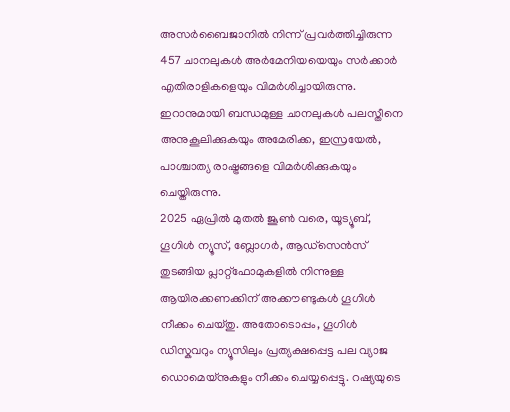അസർബൈജാനിൽ നിന്ന് പ്രവർത്തിച്ചിരുന്ന 457 ചാനലുകൾ അർമേനിയയെയും സർക്കാർ എതിരാളികളെയും വിമർശിച്ചായിരുന്നു. ഇറാനുമായി ബന്ധമുള്ള ചാനലുകൾ പലസ്തീനെ അനുകൂലിക്കുകയും അമേരിക്ക, ഇസ്രയേൽ, പാശ്ചാത്യ രാഷ്ട്രങ്ങളെ വിമർശിക്കുകയും ചെയ്തിരുന്നു.
2025 ഏപ്രിൽ മുതൽ ജൂൺ വരെ, യൂട്യൂബ്, ഗൂഗിൾ ന്യൂസ്, ബ്ലോഗർ, ആഡ്സെൻസ് തുടങ്ങിയ പ്ലാറ്റ്ഫോമുകളിൽ നിന്നുള്ള ആയിരക്കണക്കിന് അക്കൗണ്ടുകൾ ഗൂഗിൾ നീക്കം ചെയ്തു. അതോടൊപ്പം, ഗൂഗിൾ ഡിസ്കവറും ന്യൂസിലും പ്രത്യക്ഷപ്പെട്ട പല വ്യാജ ഡൊമെയ്നുകളും നീക്കം ചെയ്യപ്പെട്ടു. റഷ്യയുടെ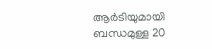ആർടിയുമായി ബന്ധമുള്ള 20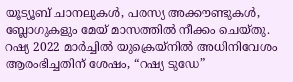യൂട്യൂബ് ചാനലുകൾ, പരസ്യ അക്കൗണ്ടുകൾ, ബ്ലോഗുകളും മേയ് മാസത്തിൽ നീക്കം ചെയ്തു. റഷ്യ 2022 മാർച്ചിൽ യുക്രെയ്നിൽ അധിനിവേശം ആരംഭിച്ചതിന് ശേഷം, “റഷ്യ ടുഡേ”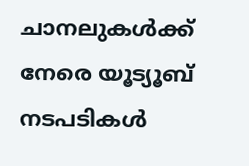ചാനലുകൾക്ക് നേരെ യൂട്യൂബ് നടപടികൾ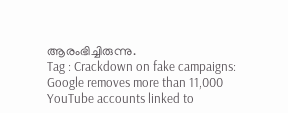ആരംഭിച്ചിരുന്നു.
Tag : Crackdown on fake campaigns: Google removes more than 11,000 YouTube accounts linked to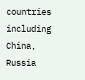countries including China, Russia